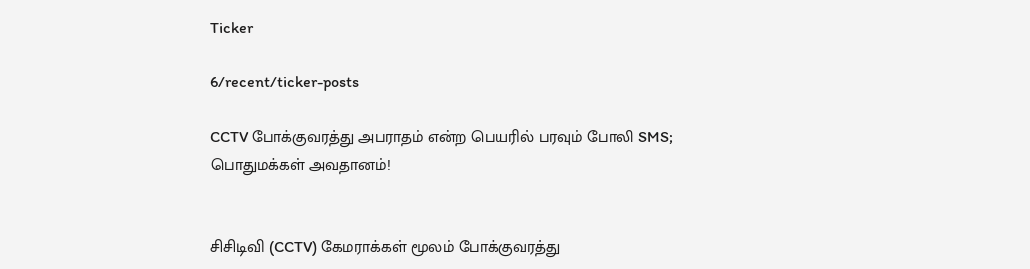Ticker

6/recent/ticker-posts

CCTV போக்குவரத்து அபராதம் என்ற பெயரில் பரவும் போலி SMS; பொதுமக்கள் அவதானம்!


சிசிடிவி (CCTV) கேமராக்கள் மூலம் போக்குவரத்து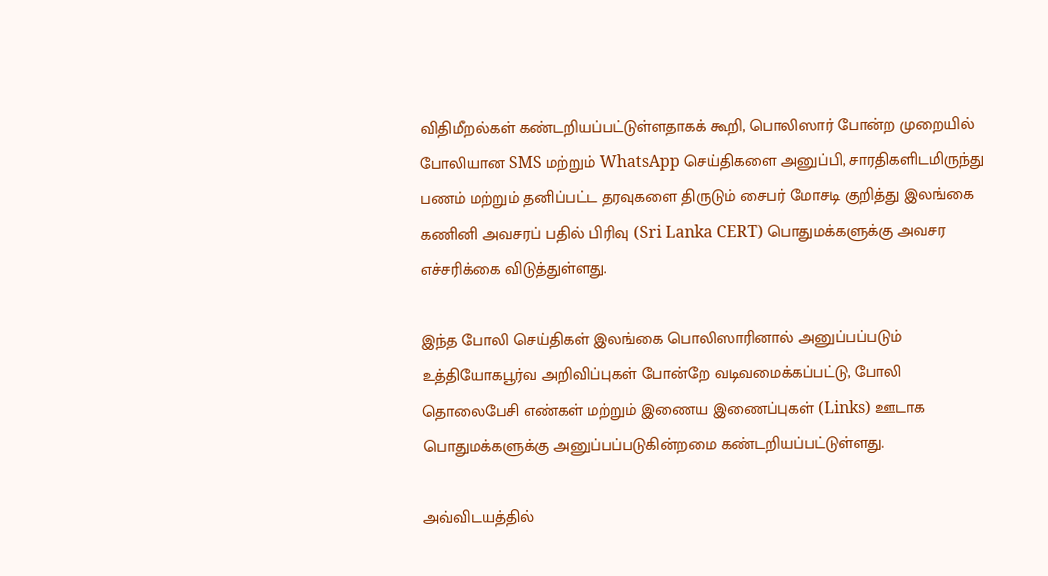விதிமீறல்கள் கண்டறியப்பட்டுள்ளதாகக் கூறி, பொலிஸார் போன்ற முறையில் போலியான SMS மற்றும் WhatsApp செய்திகளை அனுப்பி, சாரதிகளிடமிருந்து பணம் மற்றும் தனிப்பட்ட தரவுகளை திருடும் சைபர் மோசடி குறித்து இலங்கை கணினி அவசரப் பதில் பிரிவு (Sri Lanka CERT) பொதுமக்களுக்கு அவசர எச்சரிக்கை விடுத்துள்ளது.

இந்த போலி செய்திகள் இலங்கை பொலிஸாரினால் அனுப்பப்படும் உத்தியோகபூர்வ அறிவிப்புகள் போன்றே வடிவமைக்கப்பட்டு, போலி தொலைபேசி எண்கள் மற்றும் இணைய இணைப்புகள் (Links) ஊடாக பொதுமக்களுக்கு அனுப்பப்படுகின்றமை கண்டறியப்பட்டுள்ளது.

அவ்விடயத்தில்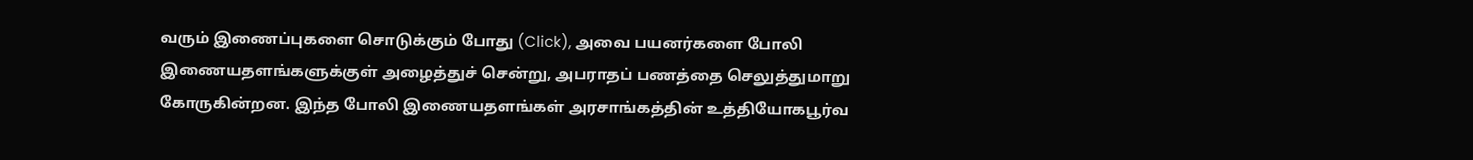வரும் இணைப்புகளை சொடுக்கும் போது (Click), அவை பயனர்களை போலி இணையதளங்களுக்குள் அழைத்துச் சென்று, அபராதப் பணத்தை செலுத்துமாறு கோருகின்றன. இந்த போலி இணையதளங்கள் அரசாங்கத்தின் உத்தியோகபூர்வ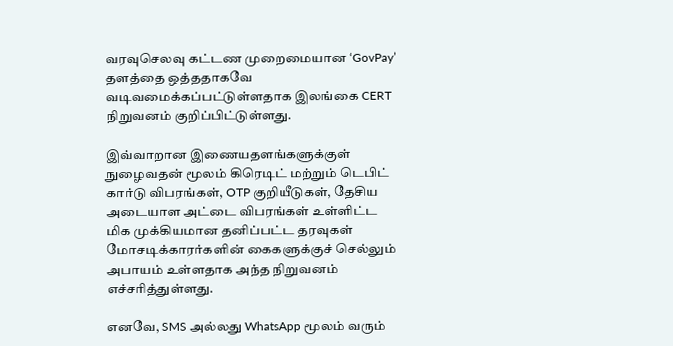வரவுசெலவு கட்டண முறைமையான ‘GovPay’ தளத்தை ஒத்ததாகவே வடிவமைக்கப்பட்டுள்ளதாக இலங்கை CERT நிறுவனம் குறிப்பிட்டுள்ளது.

இவ்வாறான இணையதளங்களுக்குள் நுழைவதன் மூலம் கிரெடிட் மற்றும் டெபிட் கார்டு விபரங்கள், OTP குறியீடுகள், தேசிய அடையாள அட்டை விபரங்கள் உள்ளிட்ட மிக முக்கியமான தனிப்பட்ட தரவுகள் மோசடிக்காரர்களின் கைகளுக்குச் செல்லும் அபாயம் உள்ளதாக அந்த நிறுவனம் எச்சரித்துள்ளது.

எனவே, SMS அல்லது WhatsApp மூலம் வரும்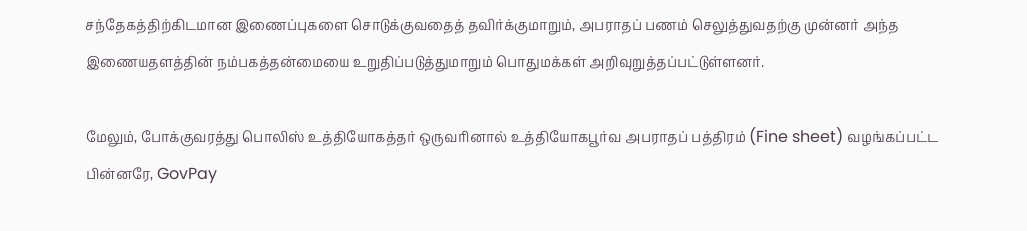சந்தேகத்திற்கிடமான இணைப்புகளை சொடுக்குவதைத் தவிர்க்குமாறும், அபராதப் பணம் செலுத்துவதற்கு முன்னர் அந்த இணையதளத்தின் நம்பகத்தன்மையை உறுதிப்படுத்துமாறும் பொதுமக்கள் அறிவுறுத்தப்பட்டுள்ளனர்.

மேலும், போக்குவரத்து பொலிஸ் உத்தியோகத்தர் ஒருவரினால் உத்தியோகபூர்வ அபராதப் பத்திரம் (Fine sheet) வழங்கப்பட்ட பின்னரே, GovPay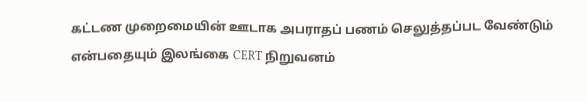கட்டண முறைமையின் ஊடாக அபராதப் பணம் செலுத்தப்பட வேண்டும் என்பதையும் இலங்கை CERT நிறுவனம்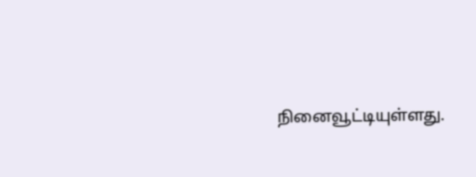நினைவூட்டியுள்ளது.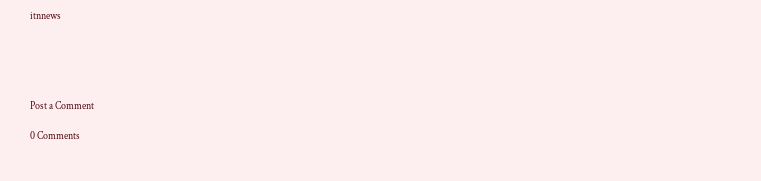itnnews





Post a Comment

0 Comments